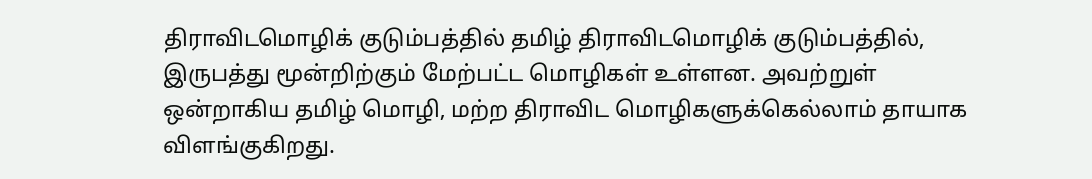திராவிடமொழிக் குடும்பத்தில் தமிழ் திராவிடமொழிக் குடும்பத்தில், இருபத்து மூன்றிற்கும் மேற்பட்ட மொழிகள் உள்ளன. அவற்றுள் ஒன்றாகிய தமிழ் மொழி, மற்ற திராவிட மொழிகளுக்கெல்லாம் தாயாக விளங்குகிறது.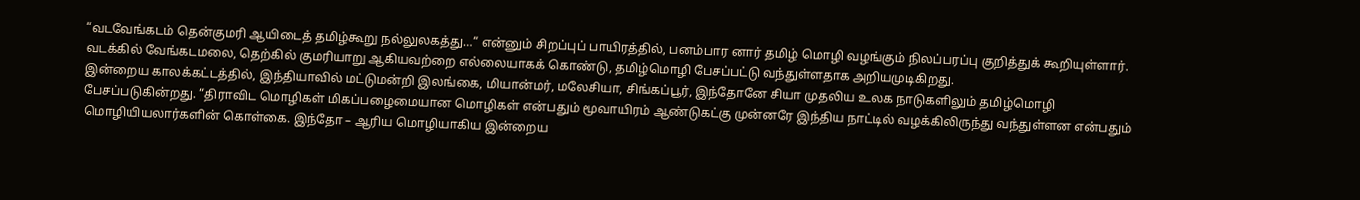“வடவேங்கடம் தென்குமரி ஆயிடைத் தமிழ்கூறு நல்லுலகத்து…“ என்னும் சிறப்புப் பாயிரத்தில், பனம்பார னார் தமிழ் மொழி வழங்கும் நிலப்பரப்பு குறித்துக் கூறியுள்ளார். வடக்கில் வேங்கடமலை, தெற்கில் குமரியாறு ஆகியவற்றை எல்லையாகக் கொண்டு, தமிழ்மொழி பேசப்பட்டு வந்துள்ளதாக அறியமுடிகிறது.
இன்றைய காலக்கட்டத்தில், இந்தியாவில் மட்டுமன்றி இலங்கை, மியான்மர், மலேசியா, சிங்கப்பூர், இந்தோனே சியா முதலிய உலக நாடுகளிலும் தமிழ்மொழி பேசப்படுகின்றது. “திராவிட மொழிகள் மிகப்பழைமையான மொழிகள் என்பதும் மூவாயிரம் ஆண்டுகட்கு முன்னரே இந்திய நாட்டில் வழக்கிலிருந்து வந்துள்ளன என்பதும் மொழியியலார்களின் கொள்கை. இந்தோ – ஆரிய மொழியாகிய இன்றைய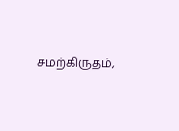சமற்கிருதம்,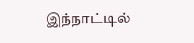இந்நாட்டில்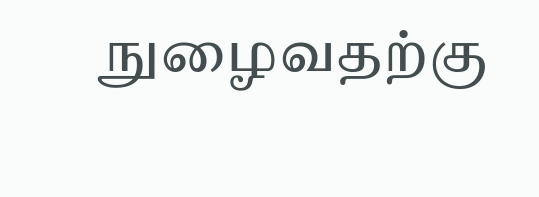நுழைவதற்கு